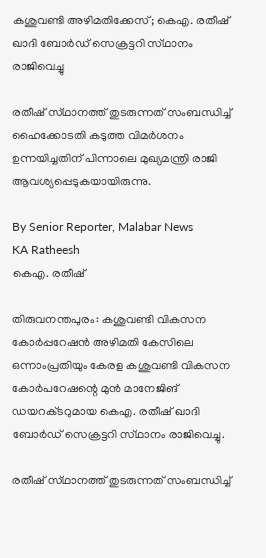കശുവണ്ടി അഴിമതിക്കേസ്; കെഎ. രതീഷ് ഖാദി ബോർഡ് സെക്രട്ടറി സ്‌ഥാനം രാജിവെച്ചു

രതീഷ് സ്‌ഥാനത്ത്‌ തുടരുന്നത് സംബന്ധിച്ച് ഹൈക്കോടതി കടുത്ത വിമർശനം ഉന്നയിച്ചതിന് പിന്നാലെ മുഖ്യമന്ത്രി രാജി ആവശ്യപ്പെടുകയായിരുന്നു.

By Senior Reporter, Malabar News
KA Ratheesh
കെഎ. രതീഷ്

തിരുവനന്തപുരം: കശുവണ്ടി വികസന കോർപ്പറേഷൻ അഴിമതി കേസിലെ ഒന്നാംപ്രതിയും കേരള കശുവണ്ടി വികസന കോർപറേഷന്റെ മുൻ മാനേജിങ് ഡയറക്‌ടറുമായ കെഎ. രതീഷ് ഖാദി ബോർഡ് സെക്രട്ടറി സ്‌ഥാനം രാജിവെച്ചു.

രതീഷ് സ്‌ഥാനത്ത്‌ തുടരുന്നത് സംബന്ധിച്ച്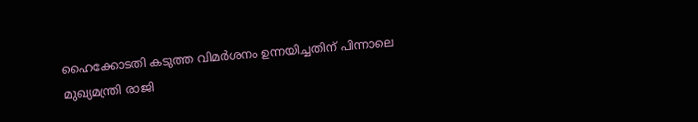ഹൈക്കോടതി കടുത്ത വിമർശനം ഉന്നയിച്ചതിന് പിന്നാലെ മുഖ്യമന്ത്രി രാജി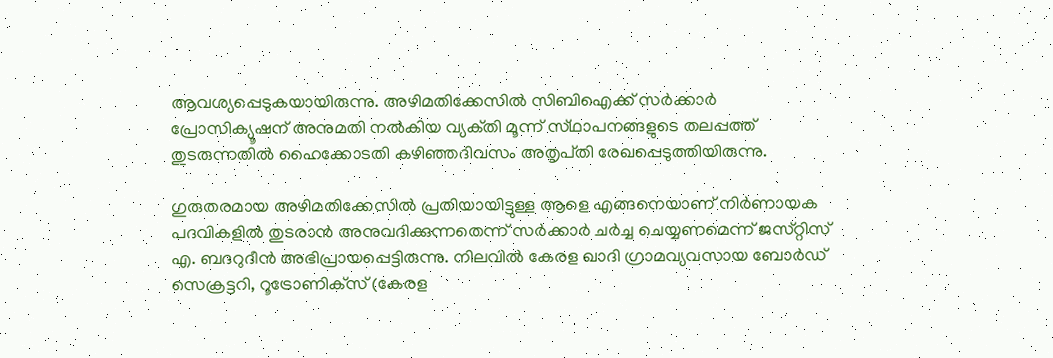ആവശ്യപ്പെടുകയായിരുന്നു. അഴിമതിക്കേസിൽ സിബിഐക്ക് സർക്കാർ പ്രോസിക്യൂഷന് അനുമതി നൽകിയ വ്യക്‌തി മൂന്ന് സ്‌ഥാപനങ്ങളുടെ തലപ്പത്ത് തുടരുന്നതിൽ ഹൈക്കോടതി കഴിഞ്ഞദിവസം അതൃപ്‌തി രേഖപ്പെടുത്തിയിരുന്നു.

ഗുരുതരമായ അഴിമതിക്കേസിൽ പ്രതിയായിട്ടുള്ള ആളെ എങ്ങനെയാണ് നിർണായക പദവികളിൽ തുടരാൻ അനുവദിക്കുന്നതെന്ന് സർക്കാർ ചർച്ച ചെയ്യണമെന്ന് ജസ്‌റ്റിസ്‌ എ. ബദറുദീൻ അഭിപ്രായപ്പെട്ടിരുന്നു. നിലവിൽ കേരള ഖാദി ഗ്രാമവ്യവസായ ബോർഡ് സെക്രട്ടറി, റൂട്രോണിക്‌സ് (കേരള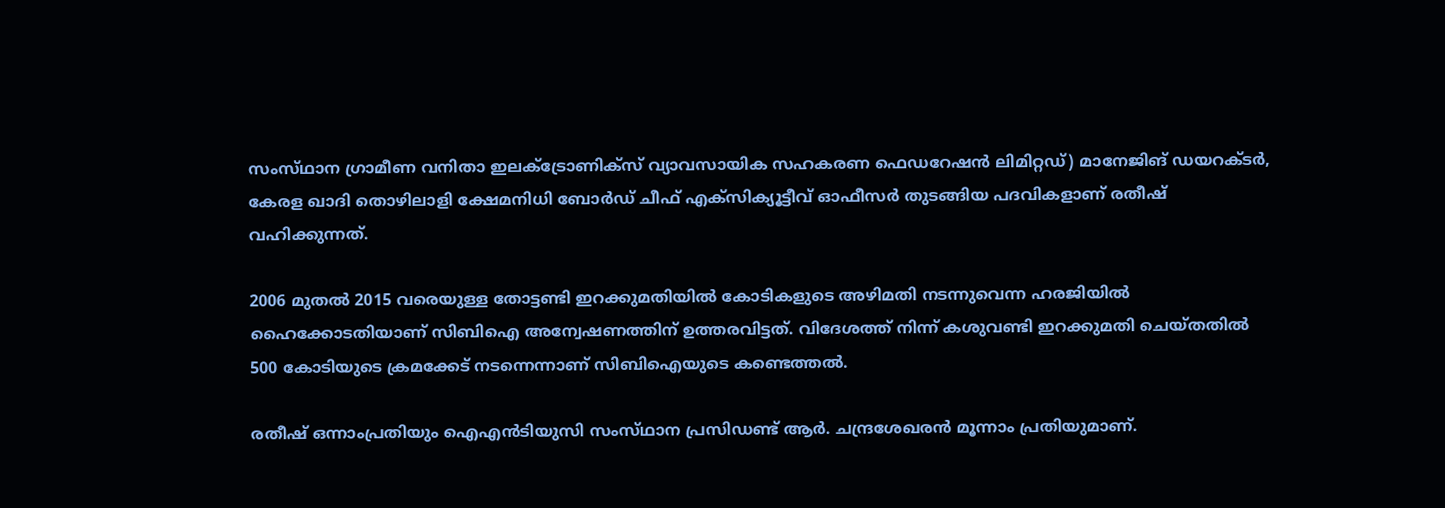സംസ്‌ഥാന ഗ്രാമീണ വനിതാ ഇലക്‌ട്രോണിക്‌സ് വ്യാവസായിക സഹകരണ ഫെഡറേഷൻ ലിമിറ്റഡ്) മാനേജിങ് ഡയറക്‌ടർ, കേരള ഖാദി തൊഴിലാളി ക്ഷേമനിധി ബോർഡ് ചീഫ് എക്‌സിക്യൂട്ടീവ് ഓഫീസർ തുടങ്ങിയ പദവികളാണ് രതീഷ് വഹിക്കുന്നത്.

2006 മുതൽ 2015 വരെയുള്ള തോട്ടണ്ടി ഇറക്കുമതിയിൽ കോടികളുടെ അഴിമതി നടന്നുവെന്ന ഹരജിയിൽ ഹൈക്കോടതിയാണ് സിബിഐ അന്വേഷണത്തിന് ഉത്തരവിട്ടത്. വിദേശത്ത് നിന്ന് കശുവണ്ടി ഇറക്കുമതി ചെയ്‌തതില്‍ 500 കോടിയുടെ ക്രമക്കേട് നടന്നെന്നാണ് സിബിഐയുടെ കണ്ടെത്തൽ.

രതീഷ് ഒന്നാംപ്രതിയും ഐഎൻടിയുസി സംസ്‌ഥാന പ്രസിഡണ്ട് ആർ. ചന്ദ്രശേഖരൻ മൂന്നാം പ്രതിയുമാണ്.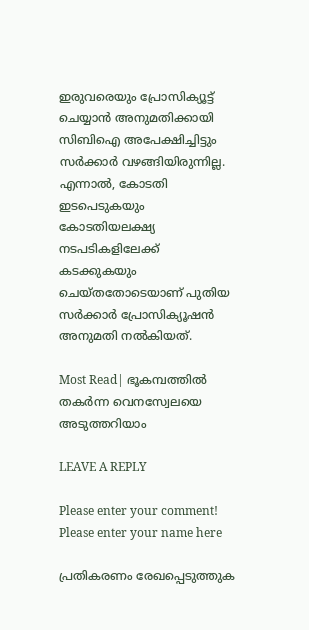ഇരുവരെയും പ്രോസിക്യൂട്ട് ചെയ്യാൻ അനുമതിക്കായി സിബിഐ അപേക്ഷിച്ചിട്ടും സർക്കാർ വഴങ്ങിയിരുന്നില്ല. എന്നാൽ, കോടതി ഇടപെടുകയും കോടതിയലക്ഷ്യ നടപടികളിലേക്ക് കടക്കുകയും ചെയ്‌തതോടെയാണ്‌ പുതിയ സർക്കാർ പ്രോസിക്യൂഷൻ അനുമതി നൽകിയത്.

Most Read| ഭൂകമ്പത്തിൽ തകർന്ന വെനസ്വേലയെ അടുത്തറിയാം

LEAVE A REPLY

Please enter your comment!
Please enter your name here

പ്രതികരണം രേഖപ്പെടുത്തുക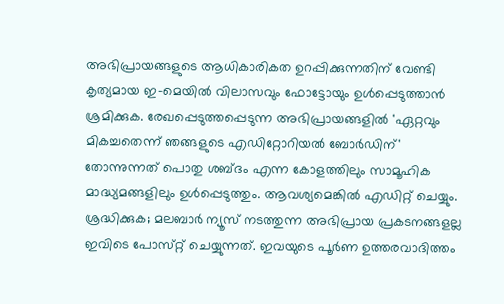അഭിപ്രായങ്ങളുടെ ആധികാരികത ഉറപ്പിക്കുന്നതിന് വേണ്ടി കൃത്യമായ ഇ-മെയിൽ വിലാസവും ഫോട്ടോയും ഉൾപ്പെടുത്താൻ ശ്രമിക്കുക. രേഖപ്പെടുത്തപ്പെടുന്ന അഭിപ്രായങ്ങളിൽ 'ഏറ്റവും മികച്ചതെന്ന് ഞങ്ങളുടെ എഡിറ്റോറിയൽ ബോർഡിന്' തോന്നുന്നത് പൊതു ശബ്‌ദം എന്ന കോളത്തിലും സാമൂഹിക മാദ്ധ്യമങ്ങളിലും ഉൾപ്പെടുത്തും. ആവശ്യമെങ്കിൽ എഡിറ്റ് ചെയ്യും. ശ്രദ്ധിക്കുക; മലബാർ ന്യൂസ് നടത്തുന്ന അഭിപ്രായ പ്രകടനങ്ങളല്ല ഇവിടെ പോസ്‌റ്റ് ചെയ്യുന്നത്. ഇവയുടെ പൂർണ ഉത്തരവാദിത്തം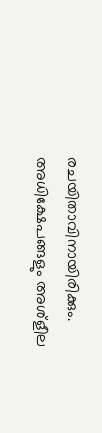രചയിതാവിനായിരിക്കും. അധിക്ഷേപങ്ങളും അശ്‌ളീല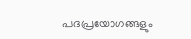പദപ്രയോഗങ്ങളും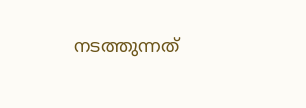നടത്തുന്നത്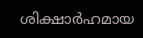ശിക്ഷാർഹമായ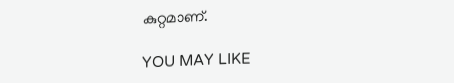കുറ്റമാണ്.

YOU MAY LIKE